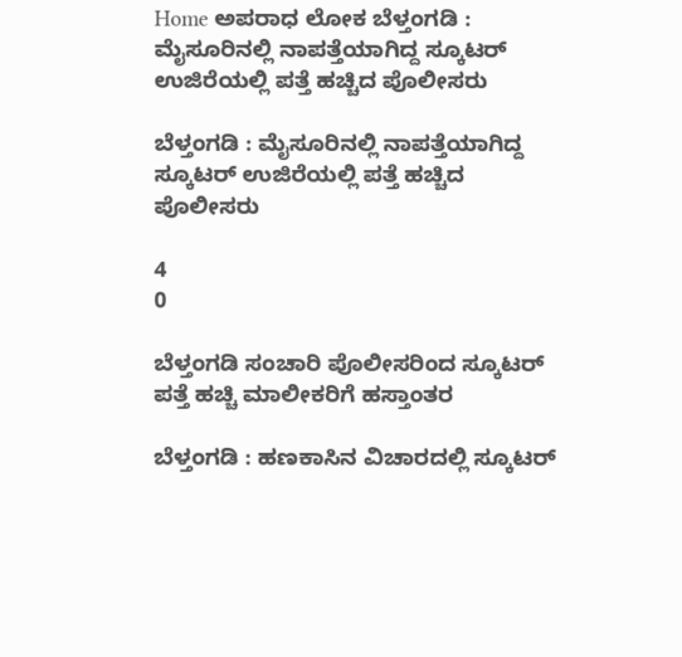Home ಅಪರಾಧ ಲೋಕ ಬೆಳ್ತಂಗಡಿ : ಮೈಸೂರಿನಲ್ಲಿ ನಾಪತ್ತೆಯಾಗಿದ್ದ ಸ್ಕೂಟರ್ ಉಜಿರೆಯಲ್ಲಿ ಪತ್ತೆ ಹಚ್ಚಿದ ಪೊಲೀಸರು

ಬೆಳ್ತಂಗಡಿ : ಮೈಸೂರಿನಲ್ಲಿ ನಾಪತ್ತೆಯಾಗಿದ್ದ ಸ್ಕೂಟರ್ ಉಜಿರೆಯಲ್ಲಿ ಪತ್ತೆ ಹಚ್ಚಿದ ಪೊಲೀಸರು

4
0

ಬೆಳ್ತಂಗಡಿ ಸಂಚಾರಿ ಪೊಲೀಸರಿಂದ ಸ್ಕೂಟರ್ ಪತ್ತೆ ಹಚ್ಚಿ ಮಾಲೀಕರಿಗೆ ಹಸ್ತಾಂತರ

ಬೆಳ್ತಂಗಡಿ : ಹಣಕಾಸಿನ ವಿಚಾರದಲ್ಲಿ ಸ್ಕೂಟರ್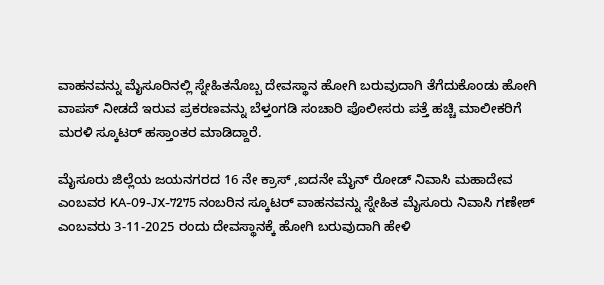ವಾಹನವನ್ನು ಮೈಸೂರಿನಲ್ಲಿ ಸ್ನೇಹಿತನೊಬ್ಬ ದೇವಸ್ಥಾನ ಹೋಗಿ ಬರುವುದಾಗಿ ತೆಗೆದುಕೊಂಡು ಹೋಗಿ ವಾಪಸ್ ನೀಡದೆ ಇರುವ ಪ್ರಕರಣವನ್ನು ಬೆಳ್ತಂಗಡಿ ಸಂಚಾರಿ ಪೊಲೀಸರು ಪತ್ತೆ ಹಚ್ಚಿ ಮಾಲೀಕರಿಗೆ ಮರಳಿ ಸ್ಕೂಟರ್ ಹಸ್ತಾಂತರ ಮಾಡಿದ್ದಾರೆ.

ಮೈಸೂರು ಜಿಲ್ಲೆಯ ಜಯನಗರದ 16 ನೇ ಕ್ರಾಸ್ ,ಐದನೇ ಮೈನ್ ರೋಡ್ ನಿವಾಸಿ ಮಹಾದೇವ ಎಂಬವರ KA-09-JX-7275 ನಂಬರಿನ ಸ್ಕೂಟರ್ ವಾಹನವನ್ನು ಸ್ನೇಹಿತ ಮೈಸೂರು ನಿವಾಸಿ ಗಣೇಶ್ ಎಂಬವರು 3-11-2025 ರಂದು ದೇವಸ್ಥಾನಕ್ಕೆ ಹೋಗಿ ಬರುವುದಾಗಿ ಹೇಳಿ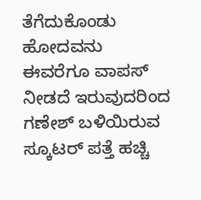ತೆಗೆದುಕೊಂಡು ಹೋದವನು ಈವರೆಗೂ ವಾಪಸ್ ನೀಡದೆ ಇರುವುದರಿಂದ ಗಣೇಶ್ ಬಳಿಯಿರುವ ಸ್ಕೂಟರ್ ಪತ್ತೆ ಹಚ್ಚಿ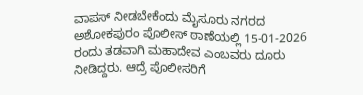ವಾಪಸ್ ನೀಡಬೇಕೆಂದು ಮೈಸೂರು ನಗರದ ಅಶೋಕಪುರಂ ಪೊಲೀಸ್ ಠಾಣೆಯಲ್ಲಿ 15-01-2026 ರಂದು ತಡವಾಗಿ ಮಹಾದೇವ ಎಂಬವರು ದೂರು ನೀಡಿದ್ದರು. ಆದ್ರೆ ಪೊಲೀಸರಿಗೆ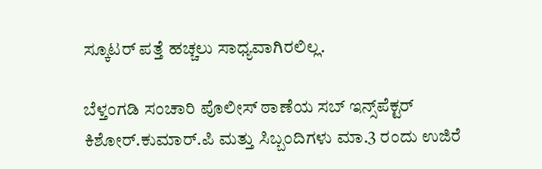ಸ್ಕೂಟರ್ ಪತ್ತೆ ಹಚ್ಚಲು ಸಾಧ್ಯವಾಗಿರಲಿಲ್ಲ.

ಬೆಳ್ತಂಗಡಿ ಸಂಚಾರಿ ಪೊಲೀಸ್ ಠಾಣೆಯ ಸಬ್ ಇನ್ಸ್‌ಪೆಕ್ಟರ್ ಕಿಶೋರ್.ಕುಮಾರ್.ಪಿ ಮತ್ತು ಸಿಬ್ಬಂದಿಗಳು ಮಾ.3 ರಂದು ಉಜಿರೆ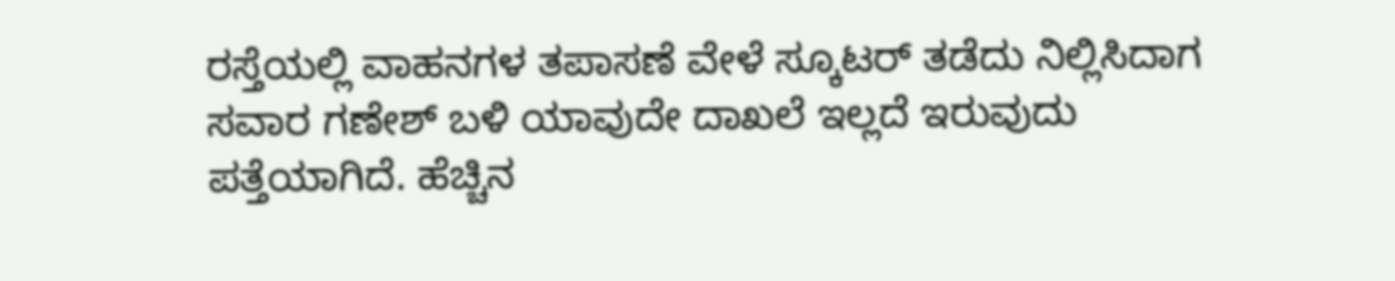ರಸ್ತೆಯಲ್ಲಿ ವಾಹನಗಳ ತಪಾಸಣೆ ವೇಳೆ ಸ್ಕೂಟರ್ ತಡೆದು ನಿಲ್ಲಿಸಿದಾಗ ಸವಾರ ಗಣೇಶ್ ಬಳಿ ಯಾವುದೇ ದಾಖಲೆ ಇಲ್ಲದೆ ಇರುವುದು ಪತ್ತೆಯಾಗಿದೆ. ಹೆಚ್ಚಿನ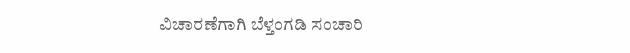ವಿಚಾರಣೆಗಾಗಿ ಬೆಳ್ತಂಗಡಿ ಸಂಚಾರಿ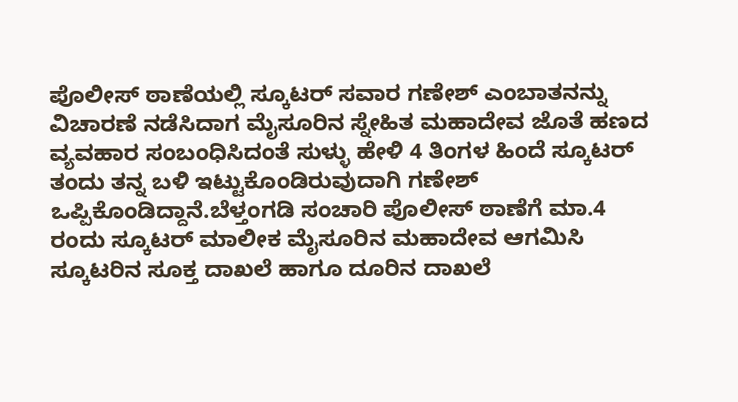ಪೊಲೀಸ್ ಠಾಣೆಯಲ್ಲಿ ಸ್ಕೂಟರ್ ಸವಾರ ಗಣೇಶ್ ಎಂಬಾತನನ್ನು ವಿಚಾರಣೆ ನಡೆಸಿದಾಗ ಮೈಸೂರಿನ ಸ್ನೇಹಿತ ಮಹಾದೇವ ಜೊತೆ ಹಣದ ವ್ಯವಹಾರ ಸಂಬಂಧಿಸಿದಂತೆ ಸುಳ್ಳು ಹೇಳಿ 4 ತಿಂಗಳ ಹಿಂದೆ ಸ್ಕೂಟರ್ ತಂದು ತನ್ನ ಬಳಿ ಇಟ್ಟುಕೊಂಡಿರುವುದಾಗಿ ಗಣೇಶ್ ಒಪ್ಪಿಕೊಂಡಿದ್ದಾನೆ.ಬೆಳ್ತಂಗಡಿ ಸಂಚಾರಿ ಪೊಲೀಸ್ ಠಾಣೆಗೆ ಮಾ.4 ರಂದು ಸ್ಕೂಟರ್ ಮಾಲೀಕ ಮೈಸೂರಿನ ಮಹಾದೇವ ಆಗಮಿಸಿ ಸ್ಕೂಟರಿನ ಸೂಕ್ತ ದಾಖಲೆ ಹಾಗೂ ದೂರಿನ ದಾಖಲೆ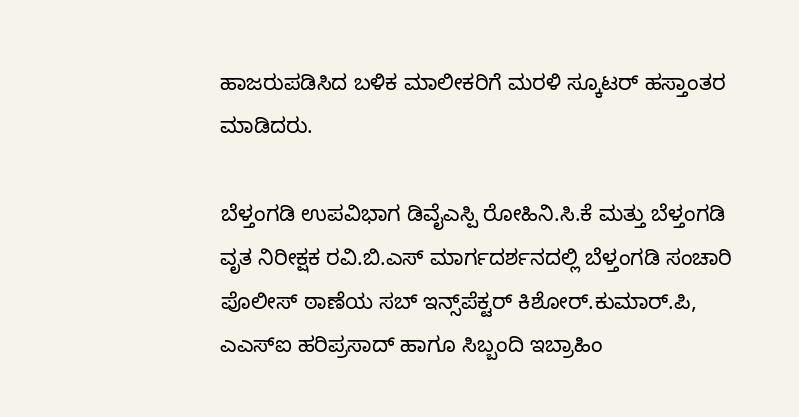ಹಾಜರುಪಡಿಸಿದ ಬಳಿಕ ಮಾಲೀಕರಿಗೆ ಮರಳಿ ಸ್ಕೂಟರ್ ಹಸ್ತಾಂತರ ಮಾಡಿದರು.

ಬೆಳ್ತಂಗಡಿ ಉಪವಿಭಾಗ ಡಿವೈಎಸ್ಪಿ ರೋಹಿನಿ.ಸಿ.ಕೆ ಮತ್ತು ಬೆಳ್ತಂಗಡಿ ವೃತ ನಿರೀಕ್ಷಕ ರವಿ.ಬಿ.ಎಸ್ ಮಾರ್ಗದರ್ಶನದಲ್ಲಿ ಬೆಳ್ತಂಗಡಿ ಸಂಚಾರಿ ಪೊಲೀಸ್ ಠಾಣೆಯ ಸಬ್ ಇನ್ಸ್‌ಪೆಕ್ಟರ್ ಕಿಶೋರ್.ಕುಮಾರ್.ಪಿ, ಎಎಸ್ಐ ಹರಿಪ್ರಸಾದ್ ಹಾಗೂ ಸಿಬ್ಬಂದಿ ಇಬ್ರಾಹಿಂ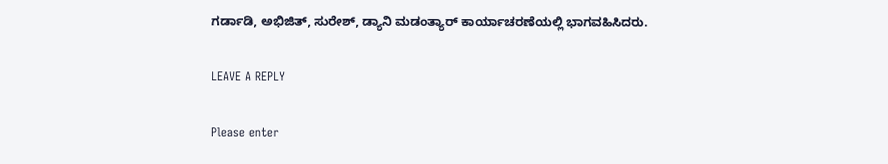ಗರ್ಡಾಡಿ, ಅಭಿಜಿತ್, ಸುರೇಶ್, ಡ್ಯಾನಿ ಮಡಂತ್ಯಾರ್ ಕಾರ್ಯಾಚರಣೆಯಲ್ಲಿ ಭಾಗವಹಿಸಿದರು.

LEAVE A REPLY

Please enter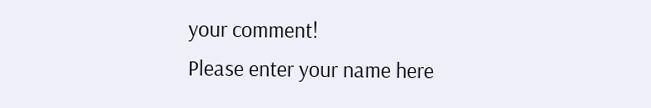your comment!
Please enter your name here